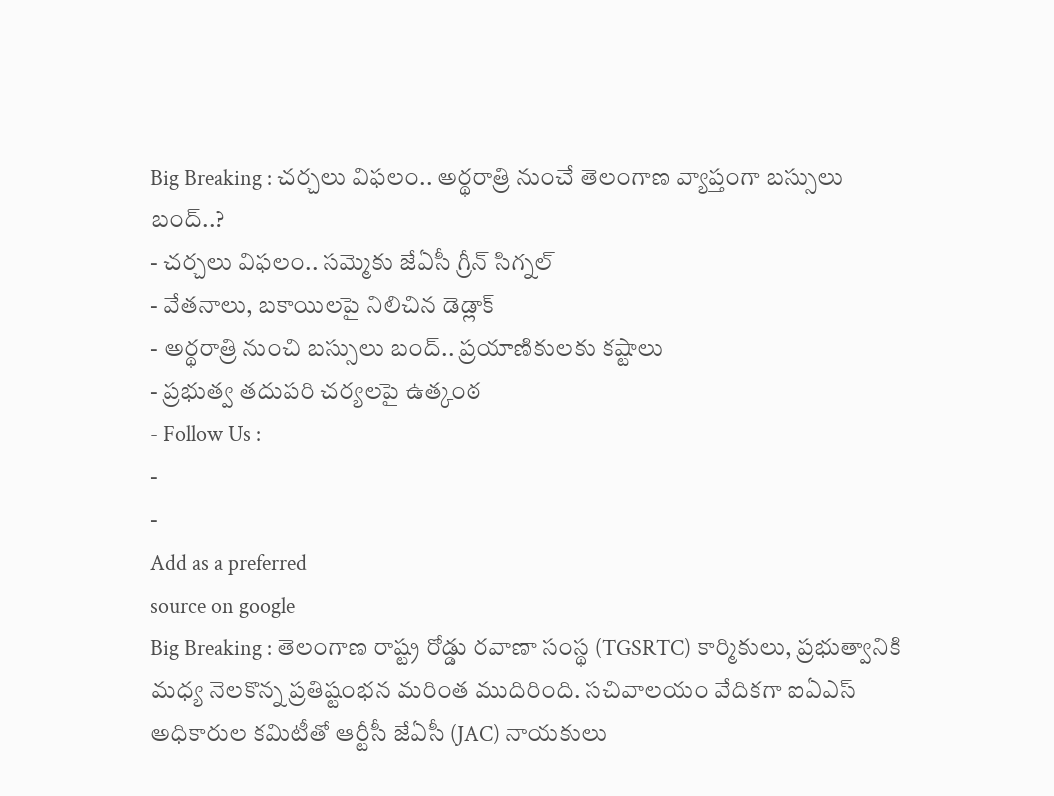Big Breaking : చర్చలు విఫలం.. అర్థరాత్రి నుంచే తెలంగాణ వ్యాప్తంగా బస్సులు బంద్..?
- చర్చలు విఫలం.. సమ్మెకు జేఏసీ గ్రీన్ సిగ్నల్
- వేతనాలు, బకాయిలపై నిలిచిన డెడ్లాక్
- అర్థరాత్రి నుంచి బస్సులు బంద్.. ప్రయాణికులకు కష్టాలు
- ప్రభుత్వ తదుపరి చర్యలపై ఉత్కంఠ
- Follow Us :
-
-
Add as a preferred
source on google
Big Breaking : తెలంగాణ రాష్ట్ర రోడ్డు రవాణా సంస్థ (TGSRTC) కార్మికులు, ప్రభుత్వానికి మధ్య నెలకొన్న ప్రతిష్టంభన మరింత ముదిరింది. సచివాలయం వేదికగా ఐఏఎస్ అధికారుల కమిటీతో ఆర్టీసీ జేఏసీ (JAC) నాయకులు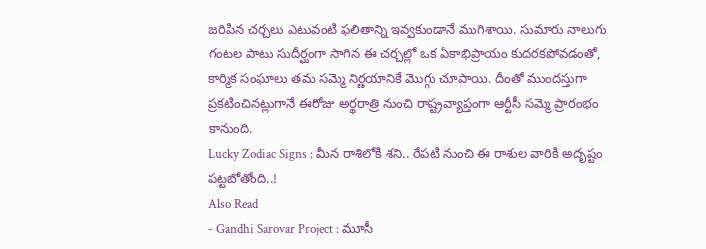జరిపిన చర్చలు ఎటువంటి ఫలితాన్ని ఇవ్వకుండానే ముగిశాయి. సుమారు నాలుగు గంటల పాటు సుదీర్ఘంగా సాగిన ఈ చర్చల్లో ఒక ఏకాభిప్రాయం కుదరకపోవడంతో, కార్మిక సంఘాలు తమ సమ్మె నిర్ణయానికే మొగ్గు చూపాయి. దీంతో ముందస్తుగా ప్రకటించినట్లుగానే ఈరోజు అర్థరాత్రి నుంచి రాష్ట్రవ్యాప్తంగా ఆర్టీసీ సమ్మె ప్రారంభం కానుంది.
Lucky Zodiac Signs : మీన రాశిలోకి శని.. రేపటి నుంచి ఈ రాశుల వారికి అదృష్టం పట్టబోతోంది..!
Also Read
- Gandhi Sarovar Project : మూసీ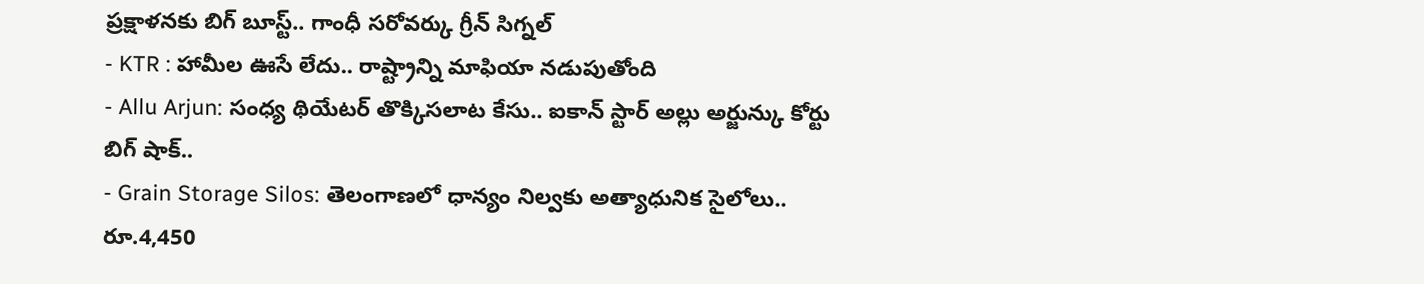ప్రక్షాళనకు బిగ్ బూస్ట్.. గాంధీ సరోవర్కు గ్రీన్ సిగ్నల్
- KTR : హామీల ఊసే లేదు.. రాష్ట్రాన్ని మాఫియా నడుపుతోంది
- Allu Arjun: సంధ్య థియేటర్ తొక్కిసలాట కేసు.. ఐకాన్ స్టార్ అల్లు అర్జున్కు కోర్టు బిగ్ షాక్..
- Grain Storage Silos: తెలంగాణలో ధాన్యం నిల్వకు అత్యాధునిక సైలోలు.. రూ.4,450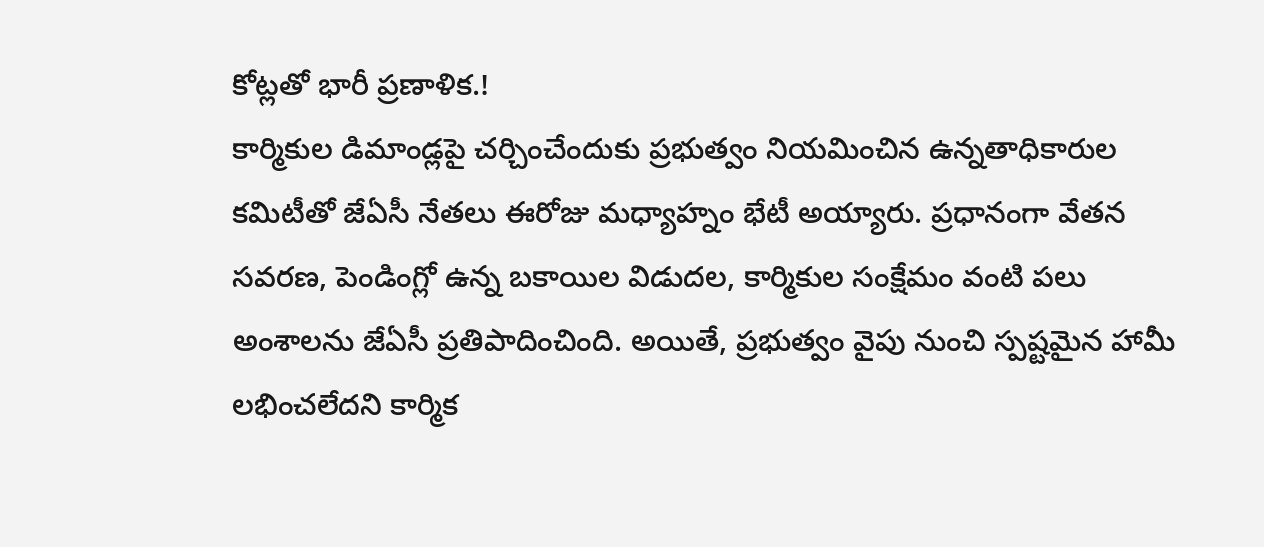కోట్లతో భారీ ప్రణాళిక.!
కార్మికుల డిమాండ్లపై చర్చించేందుకు ప్రభుత్వం నియమించిన ఉన్నతాధికారుల కమిటీతో జేఏసీ నేతలు ఈరోజు మధ్యాహ్నం భేటీ అయ్యారు. ప్రధానంగా వేతన సవరణ, పెండింగ్లో ఉన్న బకాయిల విడుదల, కార్మికుల సంక్షేమం వంటి పలు అంశాలను జేఏసీ ప్రతిపాదించింది. అయితే, ప్రభుత్వం వైపు నుంచి స్పష్టమైన హామీ లభించలేదని కార్మిక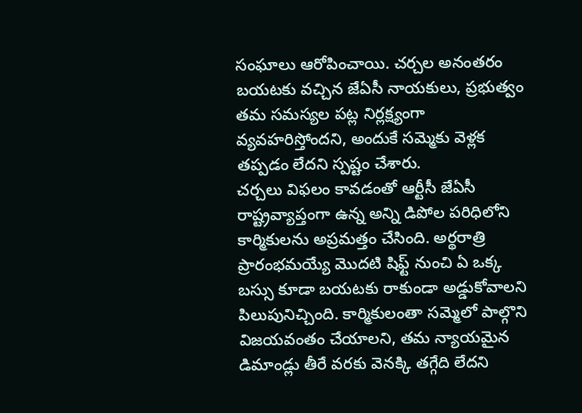సంఘాలు ఆరోపించాయి. చర్చల అనంతరం బయటకు వచ్చిన జేఏసీ నాయకులు, ప్రభుత్వం తమ సమస్యల పట్ల నిర్లక్ష్యంగా వ్యవహరిస్తోందని, అందుకే సమ్మెకు వెళ్లక తప్పడం లేదని స్పష్టం చేశారు.
చర్చలు విఫలం కావడంతో ఆర్టీసీ జేఏసీ రాష్ట్రవ్యాప్తంగా ఉన్న అన్ని డిపోల పరిధిలోని కార్మికులను అప్రమత్తం చేసింది. అర్థరాత్రి ప్రారంభమయ్యే మొదటి షిఫ్ట్ నుంచి ఏ ఒక్క బస్సు కూడా బయటకు రాకుండా అడ్డుకోవాలని పిలుపునిచ్చింది. కార్మికులంతా సమ్మెలో పాల్గొని విజయవంతం చేయాలని, తమ న్యాయమైన డిమాండ్లు తీరే వరకు వెనక్కి తగ్గేది లేదని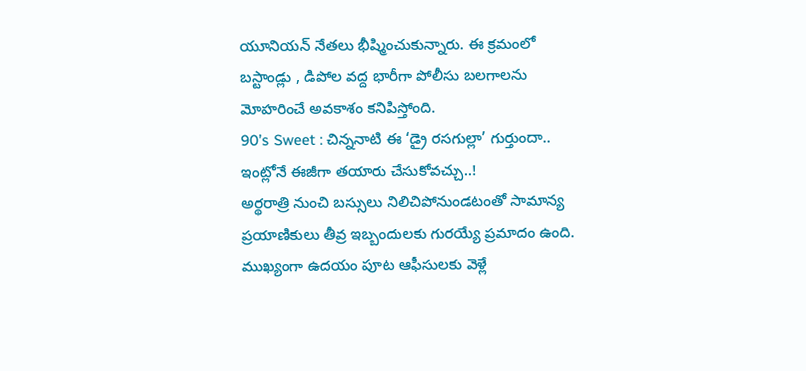యూనియన్ నేతలు భీష్మించుకున్నారు. ఈ క్రమంలో బస్టాండ్లు , డిపోల వద్ద భారీగా పోలీసు బలగాలను మోహరించే అవకాశం కనిపిస్తోంది.
90’s Sweet : చిన్ననాటి ఈ ‘డ్రై రసగుల్లా’ గుర్తుందా.. ఇంట్లోనే ఈజీగా తయారు చేసుకోవచ్చు..!
అర్థరాత్రి నుంచి బస్సులు నిలిచిపోనుండటంతో సామాన్య ప్రయాణికులు తీవ్ర ఇబ్బందులకు గురయ్యే ప్రమాదం ఉంది. ముఖ్యంగా ఉదయం పూట ఆఫీసులకు వెళ్లే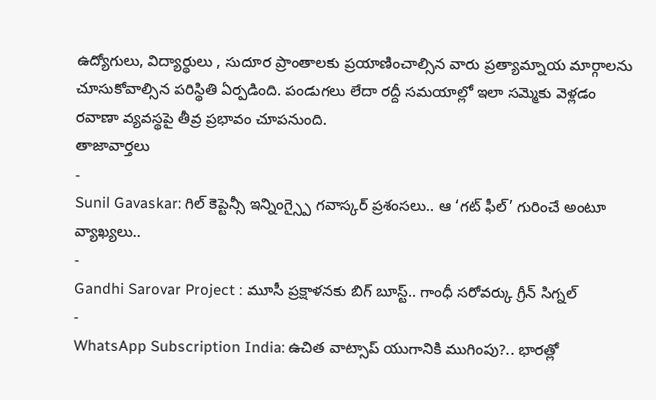ఉద్యోగులు, విద్యార్థులు , సుదూర ప్రాంతాలకు ప్రయాణించాల్సిన వారు ప్రత్యామ్నాయ మార్గాలను చూసుకోవాల్సిన పరిస్థితి ఏర్పడింది. పండుగలు లేదా రద్దీ సమయాల్లో ఇలా సమ్మెకు వెళ్లడం రవాణా వ్యవస్థపై తీవ్ర ప్రభావం చూపనుంది.
తాజావార్తలు
-
Sunil Gavaskar: గిల్ కెప్టెన్సీ ఇన్నింగ్స్పై గవాస్కర్ ప్రశంసలు.. ఆ ‘గట్ ఫీల్’ గురించే అంటూ వ్యాఖ్యలు..
-
Gandhi Sarovar Project : మూసీ ప్రక్షాళనకు బిగ్ బూస్ట్.. గాంధీ సరోవర్కు గ్రీన్ సిగ్నల్
-
WhatsApp Subscription India: ఉచిత వాట్సాప్ యుగానికి ముగింపు?.. భారత్లో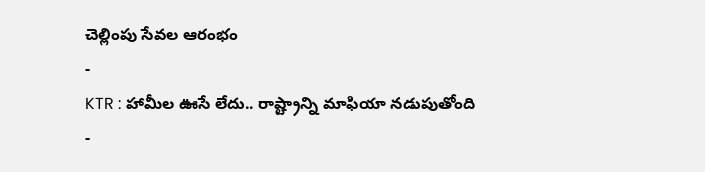చెల్లింపు సేవల ఆరంభం
-
KTR : హామీల ఊసే లేదు.. రాష్ట్రాన్ని మాఫియా నడుపుతోంది
-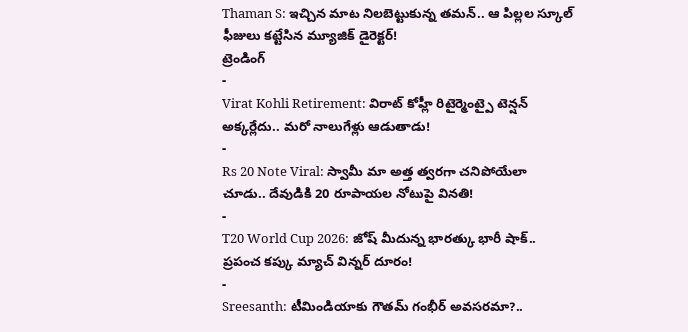Thaman S: ఇచ్చిన మాట నిలబెట్టుకున్న తమన్.. ఆ పిల్లల స్కూల్ ఫీజులు కట్టేసిన మ్యూజిక్ డైరెక్టర్!
ట్రెండింగ్
-
Virat Kohli Retirement: విరాట్ కోహ్లీ రిటైర్మెంట్పై టెన్షన్ అక్కర్లేదు.. మరో నాలుగేళ్లు ఆడుతాడు!
-
Rs 20 Note Viral: స్వామీ మా అత్త త్వరగా చనిపోయేలా చూడు.. దేవుడికి 20 రూపాయల నోటుపై వినతి!
-
T20 World Cup 2026: జోష్ మీదున్న భారత్కు భారీ షాక్.. ప్రపంచ కప్కు మ్యాచ్ విన్నర్ దూరం!
-
Sreesanth: టీమిండియాకు గౌతమ్ గంభీర్ అవసరమా?..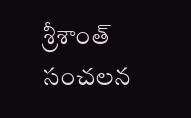శ్రీశాంత్ సంచలన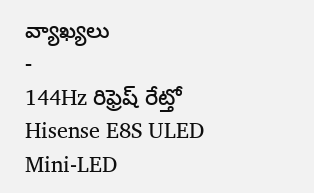వ్యాఖ్యలు
-
144Hz రిఫ్రెష్ రేట్తో Hisense E8S ULED Mini-LED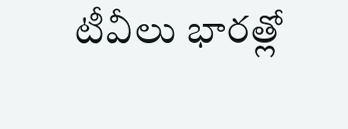టీవీలు భారత్లో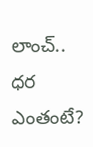లాంచ్.. ధర ఎంతంటే?